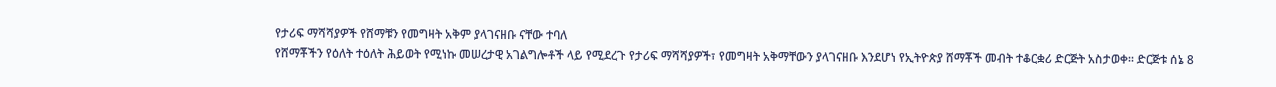የታሪፍ ማሻሻያዎች የሸማቹን የመግዛት አቅም ያላገናዘቡ ናቸው ተባለ
የሸማቾችን የዕለት ተዕለት ሕይወት የሚነኩ መሠረታዊ አገልግሎቶች ላይ የሚደረጉ የታሪፍ ማሻሻያዎች፣ የመግዛት አቅማቸውን ያላገናዘቡ እንደሆነ የኢትዮጵያ ሸማቾች መብት ተቆርቋሪ ድርጅት አስታወቀ፡፡ ድርጅቱ ሰኔ 8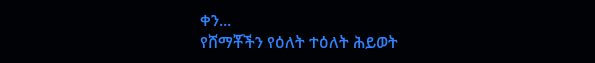ቀን...
የሸማቾችን የዕለት ተዕለት ሕይወት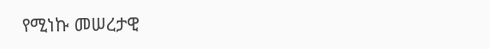የሚነኩ መሠረታዊ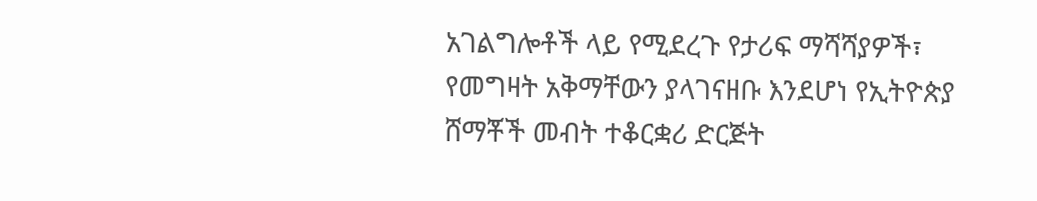አገልግሎቶች ላይ የሚደረጉ የታሪፍ ማሻሻያዎች፣ የመግዛት አቅማቸውን ያላገናዘቡ እንደሆነ የኢትዮጵያ ሸማቾች መብት ተቆርቋሪ ድርጅት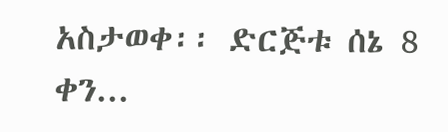አስታወቀ፡፡ ድርጅቱ ሰኔ 8 ቀን...